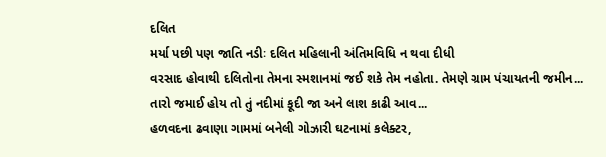દલિત
મર્યા પછી પણ જાતિ નડીઃ દલિત મહિલાની અંતિમવિધિ ન થવા દીધી
વરસાદ હોવાથી દલિતોના તેમના સ્મશાનમાં જઈ શકે તેમ નહોતા. તેમણે ગ્રામ પંચાયતની જમીન...
તારો જમાઈ હોય તો તું નદીમાં કૂદી જા અને લાશ કાઢી આવ...
હળવદના ઢવાણા ગામમાં બનેલી ગોઝારી ઘટનામાં કલેક્ટર,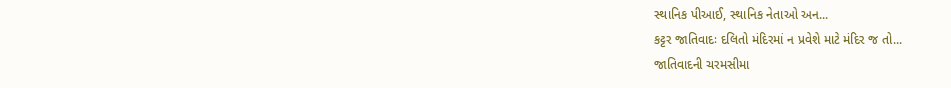સ્થાનિક પીઆઈ, સ્થાનિક નેતાઓ અન...
કટ્ટર જાતિવાદઃ દલિતો મંદિરમાં ન પ્રવેશે માટે મંદિર જ તો...
જાતિવાદની ચરમસીમા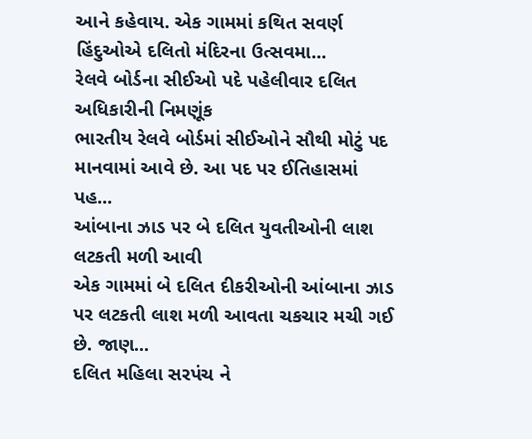આને કહેવાય. એક ગામમાં કથિત સવર્ણ હિંદુઓએ દલિતો મંદિરના ઉત્સવમા...
રેલવે બોર્ડના સીઈઓ પદે પહેલીવાર દલિત અધિકારીની નિમણૂંક
ભારતીય રેલવે બોર્ડમાં સીઈઓને સૌથી મોટું પદ માનવામાં આવે છે. આ પદ પર ઈતિહાસમાં પહ...
આંબાના ઝાડ પર બે દલિત યુવતીઓની લાશ લટકતી મળી આવી
એક ગામમાં બે દલિત દીકરીઓની આંબાના ઝાડ પર લટકતી લાશ મળી આવતા ચકચાર મચી ગઈ છે. જાણ...
દલિત મહિલા સરપંચ ને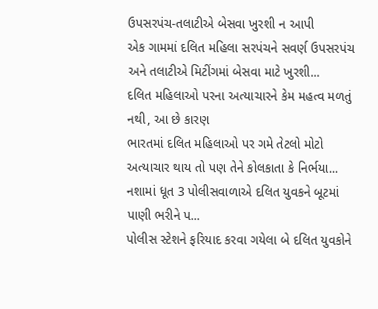ઉપસરપંચ-તલાટીએ બેસવા ખુરશી ન આપી
એક ગામમાં દલિત મહિલા સરપંચને સવર્ણ ઉપસરપંચ અને તલાટીએ મિટીંગમાં બેસવા માટે ખુરશી...
દલિત મહિલાઓ પરના અત્યાચારને કેમ મહત્વ મળતું નથી, આ છે કારણ
ભારતમાં દલિત મહિલાઓ પર ગમે તેટલો મોટો અત્યાચાર થાય તો પણ તેને કોલકાતા કે નિર્ભયા...
નશામાં ધૂત 3 પોલીસવાળાએ દલિત યુવકને બૂટમાં પાણી ભરીને પ...
પોલીસ સ્ટેશને ફરિયાદ કરવા ગયેલા બે દલિત યુવકોને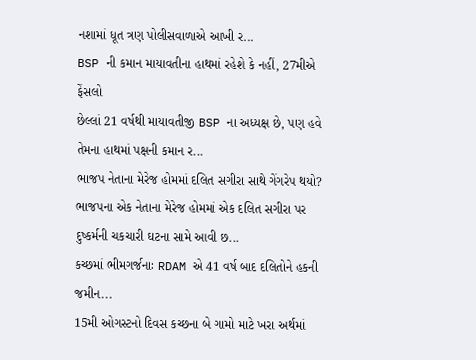નશામાં ધૂત ત્રણ પોલીસવાળાએ આખી ર...
BSP ની કમાન માયાવતીના હાથમાં રહેશે કે નહીં, 27મીએ ફેંસલો
છેલ્લાં 21 વર્ષથી માયાવતીજી BSP ના અધ્યક્ષ છે, પણ હવે તેમના હાથમાં પક્ષની કમાન ર...
ભાજપ નેતાના મેરેજ હોમમાં દલિત સગીરા સાથે ગેંગરેપ થયો?
ભાજપના એક નેતાના મેરેજ હોમમાં એક દલિત સગીરા પર દુષ્કર્મની ચકચારી ઘટના સામે આવી છ...
કચ્છમાં ભીમગર્જનાઃ RDAM એ 41 વર્ષ બાદ દલિતોને હકની જમીન...
15મી ઓગસ્ટનો દિવસ કચ્છના બે ગામો માટે ખરા અર્થમાં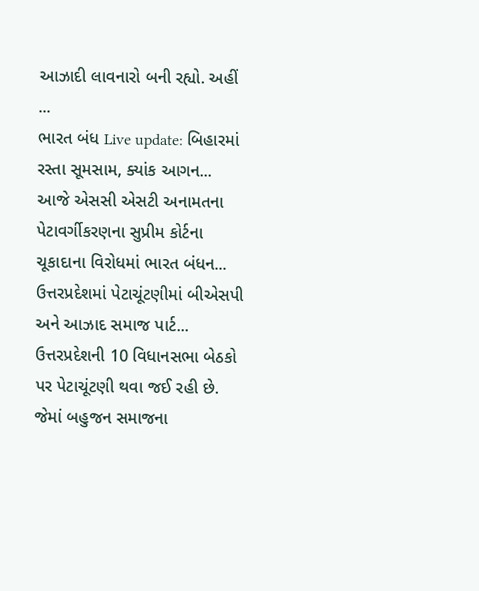આઝાદી લાવનારો બની રહ્યો. અહીં ...
ભારત બંધ Live update: બિહારમાં રસ્તા સૂમસામ, ક્યાંક આગન...
આજે એસસી એસટી અનામતના પેટાવર્ગીકરણના સુપ્રીમ કોર્ટના ચૂકાદાના વિરોધમાં ભારત બંધન...
ઉત્તરપ્રદેશમાં પેટાચૂંટણીમાં બીએસપી અને આઝાદ સમાજ પાર્ટ...
ઉત્તરપ્રદેશની 10 વિધાનસભા બેઠકો પર પેટાચૂંટણી થવા જઈ રહી છે. જેમાં બહુજન સમાજના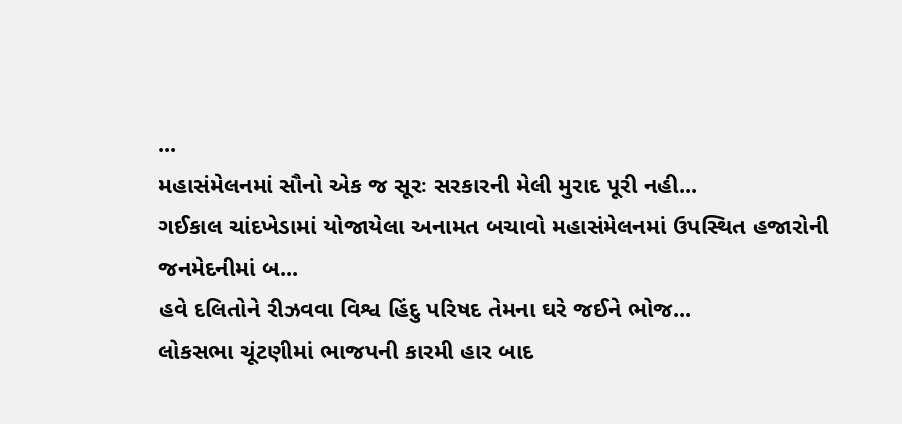...
મહાસંમેલનમાં સૌનો એક જ સૂરઃ સરકારની મેલી મુરાદ પૂરી નહી...
ગઈકાલ ચાંદખેડામાં યોજાયેલા અનામત બચાવો મહાસંમેલનમાં ઉપસ્થિત હજારોની જનમેદનીમાં બ...
હવે દલિતોને રીઝવવા વિશ્વ હિંદુ પરિષદ તેમના ઘરે જઈને ભોજ...
લોકસભા ચૂંટણીમાં ભાજપની કારમી હાર બાદ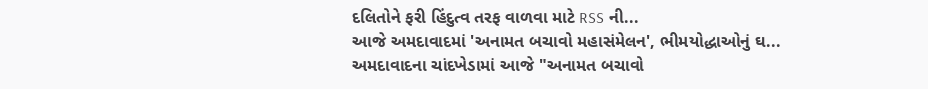દલિતોને ફરી હિંદુત્વ તરફ વાળવા માટે RSS ની...
આજે અમદાવાદમાં 'અનામત બચાવો મહાસંમેલન', ભીમયોદ્ધાઓનું ઘ...
અમદાવાદના ચાંદખેડામાં આજે "અનામત બચાવો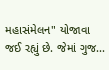મહાસંમેલન" યોજાવા જઈ રહ્યું છે. જેમાં ગુજ...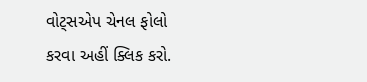વોટ્સએપ ચેનલ ફોલો કરવા અહીં ક્લિક કરો.